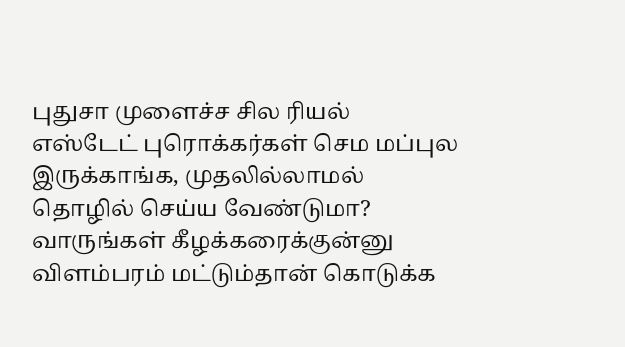புதுசா முளைச்ச சில ரியல் எஸ்டேட் புரொக்கர்கள் செம மப்புல இருக்காங்க, முதலில்லாமல் தொழில் செய்ய வேண்டுமா? வாருங்கள் கீழக்கரைக்குன்னு விளம்பரம் மட்டும்தான் கொடுக்க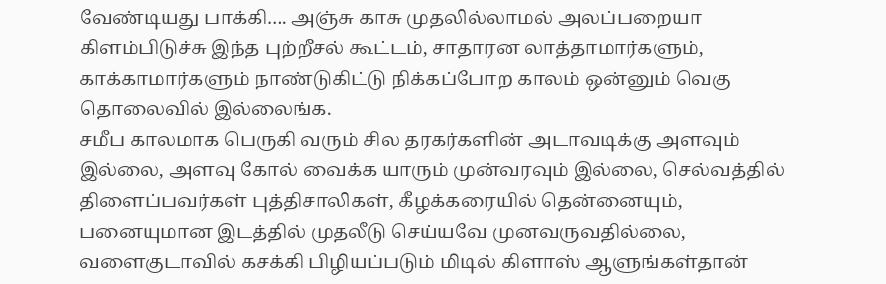வேண்டியது பாக்கி…. அஞ்சு காசு முதலில்லாமல் அலப்பறையா கிளம்பிடுச்சு இந்த புற்றீசல் கூட்டம், சாதாரன லாத்தாமார்களும், காக்காமார்களும் நாண்டுகிட்டு நிக்கப்போற காலம் ஒன்னும் வெகு தொலைவில் இல்லைங்க.
சமீப காலமாக பெருகி வரும் சில தரகர்களின் அடாவடிக்கு அளவும் இல்லை, அளவு கோல் வைக்க யாரும் முன்வரவும் இல்லை, செல்வத்தில் திளைப்பவர்கள் புத்திசாலிகள், கீழக்கரையில் தென்னையும், பனையுமான இடத்தில் முதலீடு செய்யவே முனவருவதில்லை, வளைகுடாவில் கசக்கி பிழியப்படும் மிடில் கிளாஸ் ஆளுங்கள்தான்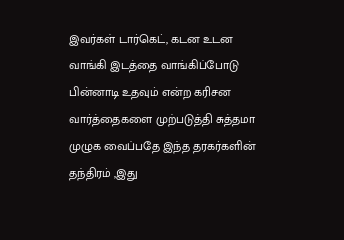இவர்கள் டார்கெட், கடன உடன வாங்கி இடத்தை வாங்கிப்போடு பின்னாடி உதவும் என்ற கரிசன வார்த்தைகளை முற்படுத்தி சுத்தமா முழுக வைப்பதே இந்த தரகர்களின் தந்திரம் ,இது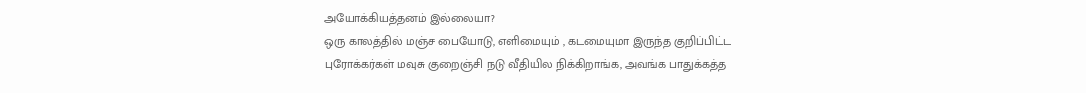அயோக்கியத்தனம் இல்லையா?
ஒரு காலத்தில் மஞ்ச பையோடு, எளிமையும் , கடமையுமா இருந்த குறிப்பிட்ட புரோக்கர்கள் மவுசு குறைஞ்சி நடு வீதியில நிக்கிறாங்க, அவங்க பாதுக்கத்த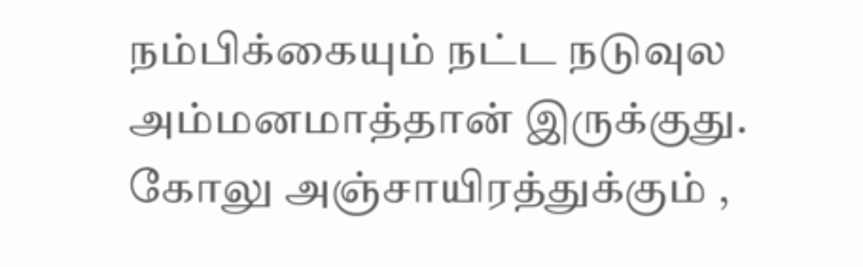நம்பிக்கையும் நட்ட நடுவுல அம்மனமாத்தான் இருக்குது.
கோலு அஞ்சாயிரத்துக்கும் ,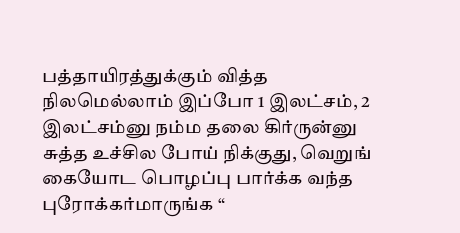பத்தாயிரத்துக்கும் வித்த நிலமெல்லாம் இப்போ 1 இலட்சம், 2 இலட்சம்னு நம்ம தலை கிர்ருன்னு சுத்த உச்சில போய் நிக்குது, வெறுங் கையோட பொழப்பு பார்க்க வந்த புரோக்கர்மாருங்க “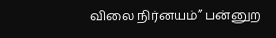விலை நிர்னயம்” பன்னுற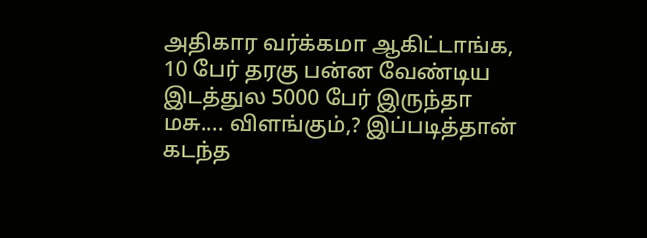அதிகார வர்க்கமா ஆகிட்டாங்க, 10 பேர் தரகு பன்ன வேண்டிய இடத்துல 5000 பேர் இருந்தா மசு.... விளங்கும்,? இப்படித்தான் கடந்த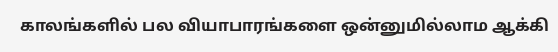காலங்களில் பல வியாபாரங்களை ஒன்னுமில்லாம ஆக்கி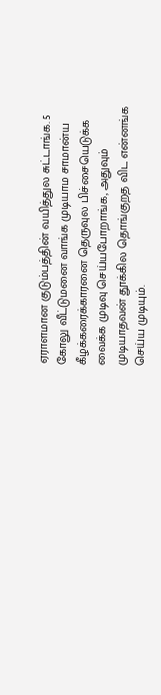ஏராளமான குடும்பத்தின் வயித்துல சுட்டாங்க. 5 கோலு வீட்டுமனை வாங்க முடியாம சாமான்ய கீழக்கரைக்காரனை தெருவுல பிச்சையெடுக்க வைக்க முடிவு செய்யபோறாங்க, அதுவும் முடியாதவன் தூக்கில தொங்குறத விட என்னங்க செய்ய முடியும்.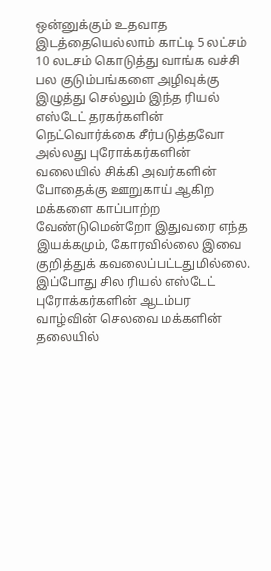ஒன்னுக்கும் உதவாத இடத்தையெல்லாம் காட்டி 5 லட்சம் 10 லடசம் கொடுத்து வாங்க வச்சி பல குடும்பங்களை அழிவுக்கு இழுத்து செல்லும் இந்த ரியல் எஸ்டேட் தரகர்களின் நெட்வொர்க்கை சீர்படுத்தவோ அல்லது புரோக்கர்களின் வலையில் சிக்கி அவர்களின் போதைக்கு ஊறுகாய் ஆகிற மக்களை காப்பாற்ற வேண்டுமென்றோ இதுவரை எந்த இயக்கமும், கோரவில்லை இவை குறித்துக் கவலைப்பட்டதுமில்லை. இப்போது சில ரியல் எஸ்டேட் புரோக்கர்களின் ஆடம்பர வாழ்வின் செலவை மக்களின் தலையில்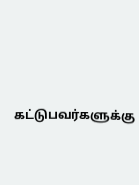கட்டுபவர்களுக்கு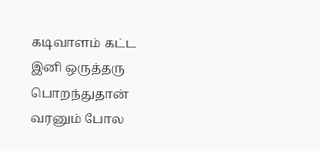கடிவாளம் கட்ட இனி ஒருத்தரு பொறந்துதான் வரனும் போல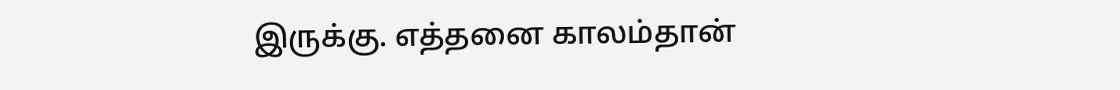இருக்கு. எத்தனை காலம்தான்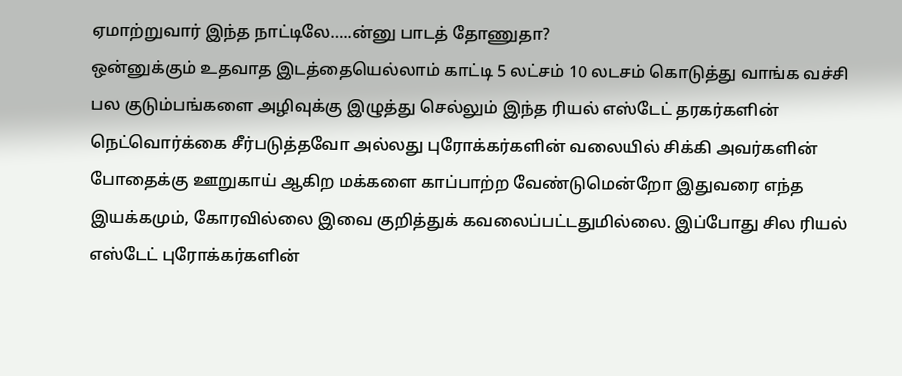ஏமாற்றுவார் இந்த நாட்டிலே…..ன்னு பாடத் தோணுதா?
ஒன்னுக்கும் உதவாத இடத்தையெல்லாம் காட்டி 5 லட்சம் 10 லடசம் கொடுத்து வாங்க வச்சி பல குடும்பங்களை அழிவுக்கு இழுத்து செல்லும் இந்த ரியல் எஸ்டேட் தரகர்களின் நெட்வொர்க்கை சீர்படுத்தவோ அல்லது புரோக்கர்களின் வலையில் சிக்கி அவர்களின் போதைக்கு ஊறுகாய் ஆகிற மக்களை காப்பாற்ற வேண்டுமென்றோ இதுவரை எந்த இயக்கமும், கோரவில்லை இவை குறித்துக் கவலைப்பட்டதுமில்லை. இப்போது சில ரியல் எஸ்டேட் புரோக்கர்களின்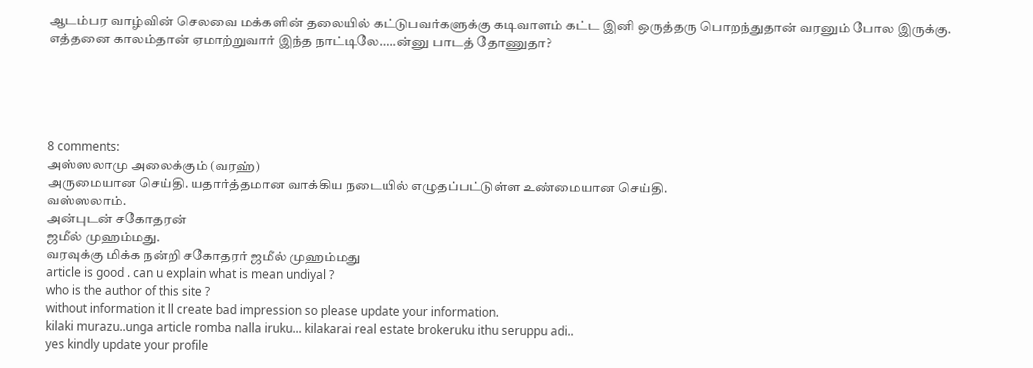ஆடம்பர வாழ்வின் செலவை மக்களின் தலையில் கட்டுபவர்களுக்கு கடிவாளம் கட்ட இனி ஒருத்தரு பொறந்துதான் வரனும் போல இருக்கு. எத்தனை காலம்தான் ஏமாற்றுவார் இந்த நாட்டிலே…..ன்னு பாடத் தோணுதா?





8 comments:
அஸ்ஸலாமு அலைக்கும் (வரஹ்)
அருமையான செய்தி. யதார்த்தமான வாக்கிய நடையில் எழுதப்பட்டுள்ள உண்மையான செய்தி.
வஸ்ஸலாம்.
அன்புடன் சகோதரன்
ஜமீல் முஹம்மது.
வரவுக்கு மிக்க நன்றி சகோதரர் ஜமீல் முஹம்மது
article is good . can u explain what is mean undiyal ?
who is the author of this site ?
without information it ll create bad impression so please update your information.
kilaki murazu..unga article romba nalla iruku... kilakarai real estate brokeruku ithu seruppu adi..
yes kindly update your profile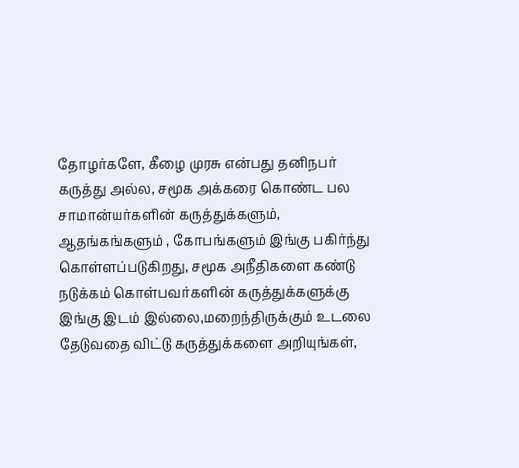தோழர்களே, கீழை முரசு என்பது தனிநபர் கருத்து அல்ல, சமூக அக்கரை கொண்ட பல சாமான்யர்களின் கருத்துக்களும், ஆதங்கங்களும் , கோபங்களும் இங்கு பகிர்ந்து கொள்ளப்படுகிறது, சமூக அநீதிகளை கண்டு நடுக்கம் கொள்பவர்களின் கருத்துக்களுக்கு இங்கு இடம் இல்லை,மறைந்திருக்கும் உடலை தேடுவதை விட்டு கருத்துக்களை அறியுங்கள்,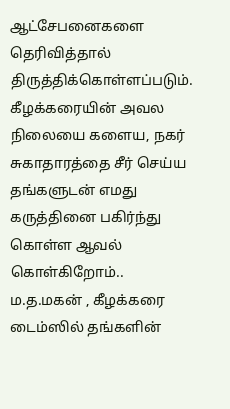ஆட்சேபனைகளை தெரிவித்தால் திருத்திக்கொள்ளப்படும்.
கீழக்கரையின் அவல நிலையை களைய, நகர் சுகாதாரத்தை சீர் செய்ய தங்களுடன் எமது கருத்தினை பகிர்ந்து கொள்ள ஆவல் கொள்கிறோம்..
ம.த.மகன் , கீழக்கரை டைம்ஸில் தங்களின்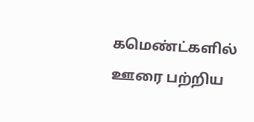கமெண்ட்களில் ஊரை பற்றிய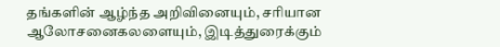தங்களின் ஆழ்ந்த அறிவினையும், சரியான ஆலோசனைகலளையும், இடித்துரைக்கும்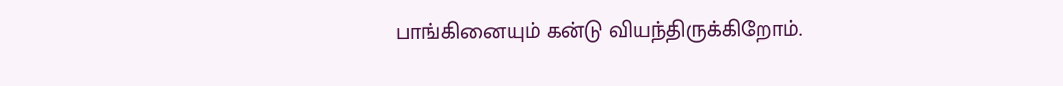பாங்கினையும் கன்டு வியந்திருக்கிறோம்.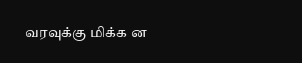வரவுக்கு மிக்க ன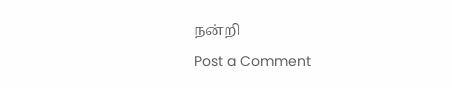நன்றி
Post a Comment